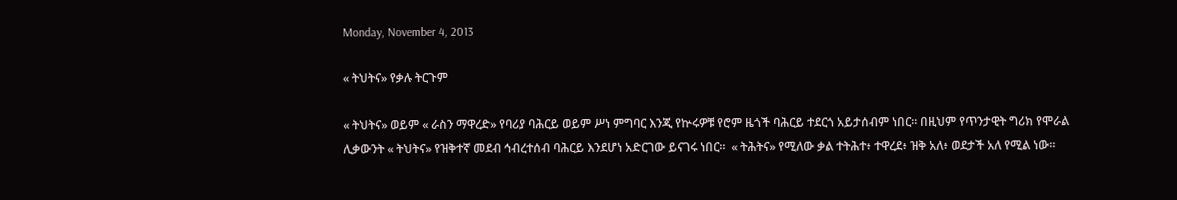Monday, November 4, 2013

« ትህትና» የቃሉ ትርጉም

« ትህትና» ወይም « ራስን ማዋረድ» የባሪያ ባሕርይ ወይም ሥነ ምግባር እንጂ የኵሩዎቹ የሮም ዜጎች ባሕርይ ተደርጎ አይታሰብም ነበር። በዚህም የጥንታዊት ግሪክ የሞራል ሊቃውንት « ትህትና» የዝቅተኛ መደብ ኅብረተሰብ ባሕርይ እንደሆነ አድርገው ይናገሩ ነበር።  « ትሕትና» የሚለው ቃል ተትሕተ፥ ተዋረደ፥ ዝቅ አለ፥ ወደታች አለ የሚል ነው።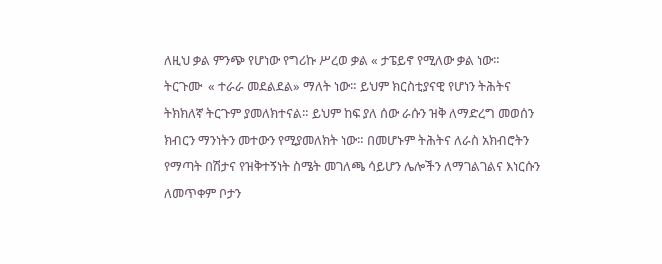ለዚህ ቃል ምንጭ የሆነው የግሪኩ ሥረወ ቃል « ታፔይኖ የሚለው ቃል ነው። ትርጉሙ  « ተራራ መደልደል» ማለት ነው። ይህም ክርስቲያናዊ የሆነን ትሕትና ትክክለኛ ትርጉም ያመለክተናል። ይህም ከፍ ያለ ሰው ራሱን ዝቅ ለማድረግ መወሰን ክብርን ማንነትን መተውን የሚያመለክት ነው። በመሆኑም ትሕትና ለራስ አክብሮትን የማጣት በሽታና የዝቅተኝነት ስሜት መገለጫ ሳይሆን ሌሎችን ለማገልገልና እነርሱን ለመጥቀም ቦታን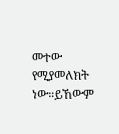መተው የሚያመለክት ነው።ይኸውም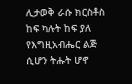ሊታወቅ ራሱ ክርስቶስ ከፍ ካሉት ከፍ ያለ የእግዚአብሔር ልጅ ሲሆን ትሑት ሆኖ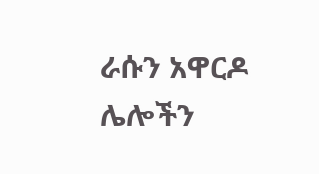ራሱን አዋርዶ ሌሎችን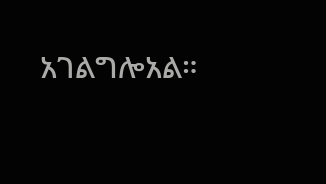አገልግሎአል።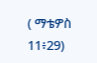( ማቴዎስ 11፥29)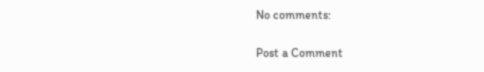No comments:

Post a Comment